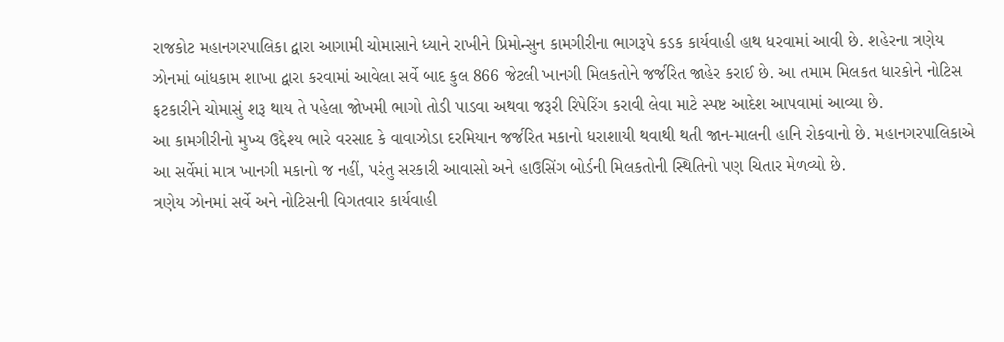રાજકોટ મહાનગરપાલિકા દ્વારા આગામી ચોમાસાને ધ્યાને રાખીને પ્રિમોન્સુન કામગીરીના ભાગરૂપે કડક કાર્યવાહી હાથ ધરવામાં આવી છે. શહેરના ત્રણેય ઝોનમાં બાંધકામ શાખા દ્વારા કરવામાં આવેલા સર્વે બાદ કુલ 866 જેટલી ખાનગી મિલકતોને જર્જરિત જાહેર કરાઈ છે. આ તમામ મિલકત ધારકોને નોટિસ ફટકારીને ચોમાસું શરૂ થાય તે પહેલા જોખમી ભાગો તોડી પાડવા અથવા જરૂરી રિપેરિંગ કરાવી લેવા માટે સ્પષ્ટ આદેશ આપવામાં આવ્યા છે.
આ કામગીરીનો મુખ્ય ઉદ્દેશ્ય ભારે વરસાદ કે વાવાઝોડા દરમિયાન જર્જરિત મકાનો ધરાશાયી થવાથી થતી જાન-માલની હાનિ રોકવાનો છે. મહાનગરપાલિકાએ આ સર્વેમાં માત્ર ખાનગી મકાનો જ નહીં, પરંતુ સરકારી આવાસો અને હાઉસિંગ બોર્ડની મિલકતોની સ્થિતિનો પણ ચિતાર મેળવ્યો છે.
ત્રણેય ઝોનમાં સર્વે અને નોટિસની વિગતવાર કાર્યવાહી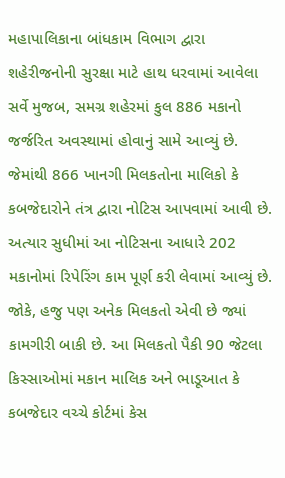મહાપાલિકાના બાંધકામ વિભાગ દ્વારા શહેરીજનોની સુરક્ષા માટે હાથ ધરવામાં આવેલા સર્વે મુજબ, સમગ્ર શહેરમાં કુલ 886 મકાનો જર્જરિત અવસ્થામાં હોવાનું સામે આવ્યું છે. જેમાંથી 866 ખાનગી મિલકતોના માલિકો કે કબજેદારોને તંત્ર દ્વારા નોટિસ આપવામાં આવી છે. અત્યાર સુધીમાં આ નોટિસના આધારે 202 મકાનોમાં રિપેરિંગ કામ પૂર્ણ કરી લેવામાં આવ્યું છે.
જોકે, હજુ પણ અનેક મિલકતો એવી છે જ્યાં કામગીરી બાકી છે. આ મિલકતો પૈકી 90 જેટલા કિસ્સાઓમાં મકાન માલિક અને ભાડૂઆત કે કબજેદાર વચ્ચે કોર્ટમાં કેસ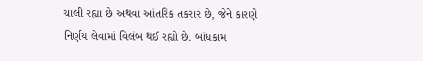ચાલી રહ્યા છે અથવા આંતરિક તકરાર છે, જેને કારણે નિર્ણય લેવામાં વિલંબ થઈ રહ્યો છે. બાંધકામ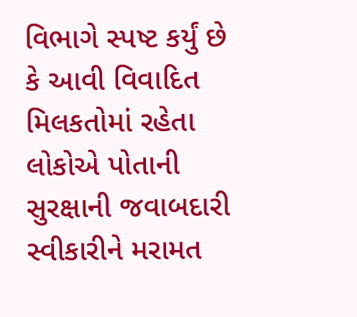વિભાગે સ્પષ્ટ કર્યું છે કે આવી વિવાદિત મિલકતોમાં રહેતા લોકોએ પોતાની સુરક્ષાની જવાબદારી સ્વીકારીને મરામત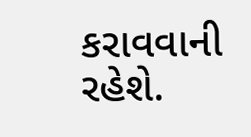કરાવવાની રહેશે.